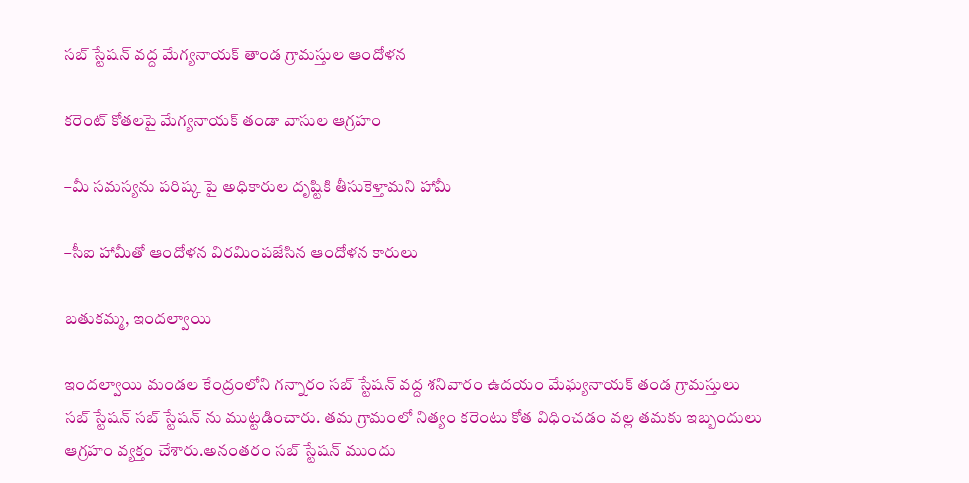సబ్ స్టేషన్ వద్ద మేగ్యనాయక్ తాండ గ్రామస్తుల ఆందోళన

కరెంట్ కోతలపై మేగ్యనాయక్ తండా వాసుల ఆగ్రహం

–మీ సమస్యను పరిష్క పై అధికారుల దృష్టికి తీసుకెళ్తామని హామీ

–సీఐ హామీతో ఆందోళన విరమింపజేసిన ఆందోళన కారులు

బతుకమ్మ, ఇందల్వాయి

ఇందల్వాయి మండల కేంద్రంలోని గన్నారం సబ్ స్టేషన్ వద్ద శనివారం ఉదయం మేఘ్యనాయక్ తండ గ్రామస్తులు  సబ్ స్టేషన్ సబ్ స్టేషన్ ను ముట్టడించారు. తమ గ్రామంలో నిత్యం కరెంటు కోత విధించడం వల్ల తమకు ఇబ్బందులు ఆగ్రహం వ్యక్తం చేశారు.అనంతరం సబ్ స్టేషన్ ముందు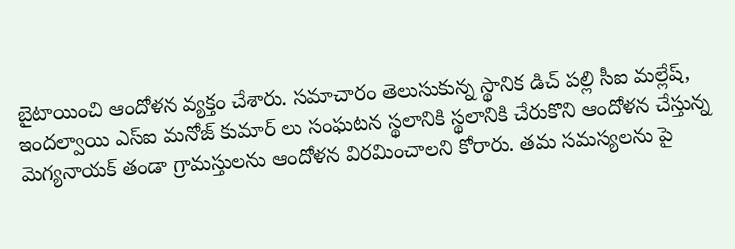బైటాయించి ఆందోళన వ్యక్తం చేశారు. సమాచారం తెలుసుకున్న స్థానిక డిచ్ పల్లి సీఐ మల్లేష్, ఇందల్వాయి ఎస్ఐ మనోజ్ కుమార్ లు సంఘటన స్థలానికి స్థలానికి చేరుకొని ఆందోళన చేస్తున్న మెగ్యనాయక్ తండా గ్రామస్తులను ఆందోళన విరమించాలని కోరారు. తమ సమస్యలను పై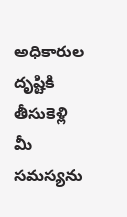అధికారుల దృష్టికి తీసుకెళ్లి మీ సమస్యను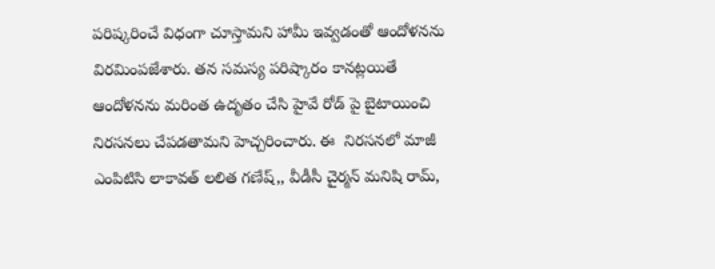పరిష్కరించే విధంగా చూస్తామని హామీ ఇవ్వడంతో ఆందోళనను విరమింపజేశారు. తన సమస్య పరిష్కారం కానట్లయితే ఆందోళనను మరింత ఉదృతం చేసి హైవే రోడ్ పై బైటాయించి నిరసనలు చేపడతామని హెచ్చరించారు. ఈ  నిరసనలో మాజీ ఎంపిటిసి లాకావత్ లలిత గణేష్,, వీడీసీ చైర్మన్ మనిషి రామ్,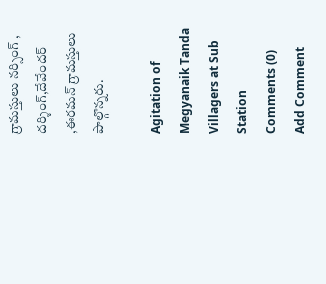గ్రామస్తులు నర్సింగ్ , దర్శింగ్,దేవేందర్ ,ఈరమన్ గ్రామస్తులు పాల్గొన్నరు.

Agitation of Megyanaik Tanda Villagers at Sub Station
Comments (0)
Add Comment